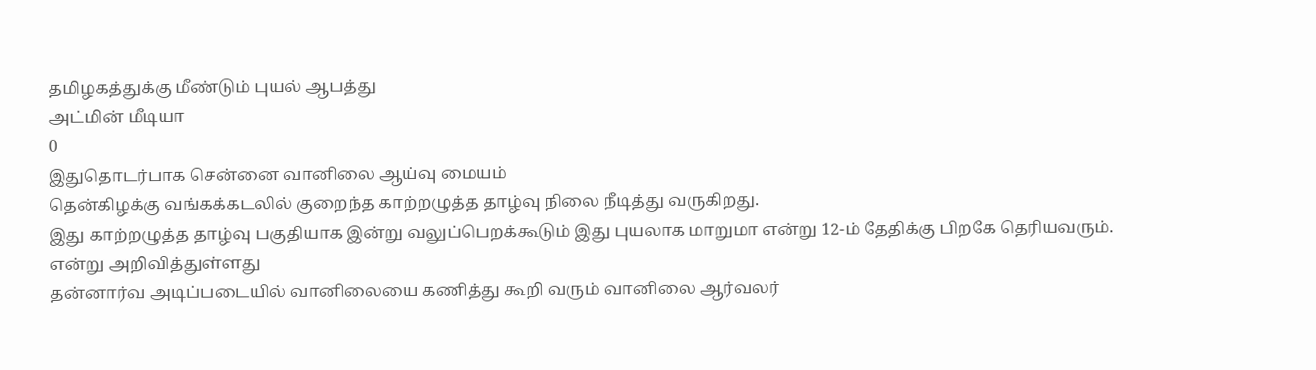தமிழகத்துக்கு மீண்டும் புயல் ஆபத்து
அட்மின் மீடியா
0
இதுதொடர்பாக சென்னை வானிலை ஆய்வு மையம்
தென்கிழக்கு வங்கக்கடலில் குறைந்த காற்றழுத்த தாழ்வு நிலை நீடித்து வருகிறது.
இது காற்றழுத்த தாழ்வு பகுதியாக இன்று வலுப்பெறக்கூடும் இது புயலாக மாறுமா என்று 12-ம் தேதிக்கு பிறகே தெரியவரும். என்று அறிவித்துள்ளது
தன்னார்வ அடிப்படையில் வானிலையை கணித்து கூறி வரும் வானிலை ஆர்வலர்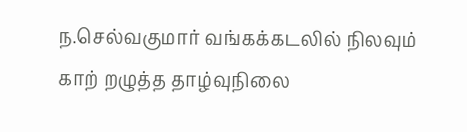ந.செல்வகுமார் வங்கக்கடலில் நிலவும் காற் றழுத்த தாழ்வுநிலை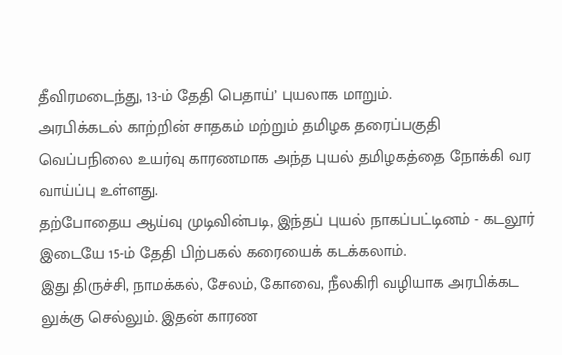தீவிரமடைந்து, 13-ம் தேதி பெதாய்’ புயலாக மாறும்.
அரபிக்கடல் காற்றின் சாதகம் மற்றும் தமிழக தரைப்பகுதி வெப்பநிலை உயர்வு காரணமாக அந்த புயல் தமிழகத்தை நோக்கி வர வாய்ப்பு உள்ளது.
தற்போதைய ஆய்வு முடிவின்படி, இந்தப் புயல் நாகப்பட்டினம் - கடலூர் இடையே 15-ம் தேதி பிற்பகல் கரையைக் கடக்கலாம்.
இது திருச்சி, நாமக்கல், சேலம், கோவை, நீலகிரி வழியாக அரபிக்கட லுக்கு செல்லும். இதன் காரண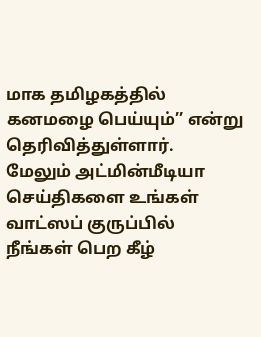மாக தமிழகத்தில் கனமழை பெய்யும்’’ என்று தெரிவித்துள்ளார்.
மேலும் அட்மின்மீடியா செய்திகளை உங்கள் வாட்ஸப் குருப்பில்
நீங்கள் பெற கீழ்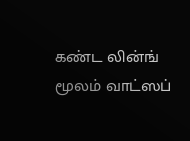கண்ட லின்ங் மூலம் வாட்ஸப்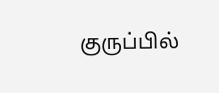குருப்பில்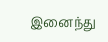இனைந்து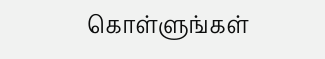கொள்ளுங்கள்